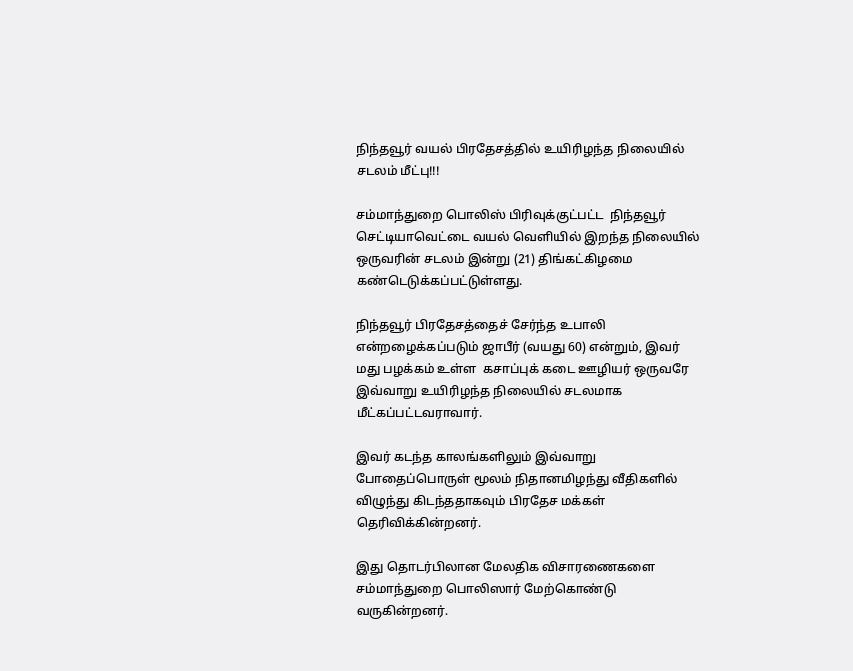நிந்தவூர் வயல் பிரதேசத்தில் உயிரிழந்த நிலையில் சடலம் மீட்பு!!!

சம்மாந்துறை பொலிஸ் பிரிவுக்குட்பட்ட  நிந்தவூர் செட்டியாவெட்டை வயல் வெளியில் இறந்த நிலையில் ஒருவரின் சடலம் இன்று (21) திங்கட்கிழமை கண்டெடுக்கப்பட்டுள்ளது.

நிந்தவூர் பிரதேசத்தைச் சேர்ந்த உபாலி என்றழைக்கப்படும் ஜாபீர் (வயது 60) என்றும், இவர் மது பழக்கம் உள்ள  கசாப்புக் கடை ஊழியர் ஒருவரே இவ்வாறு உயிரிழந்த நிலையில் சடலமாக மீட்கப்பட்டவராவார்.

இவர் கடந்த காலங்களிலும் இவ்வாறு போதைப்பொருள் மூலம் நிதானமிழந்து வீதிகளில் விழுந்து கிடந்ததாகவும் பிரதேச மக்கள் தெரிவிக்கின்றனர்.

இது தொடர்பிலான மேலதிக விசாரணைகளை சம்மாந்துறை பொலிஸார் மேற்கொண்டு வருகின்றனர்.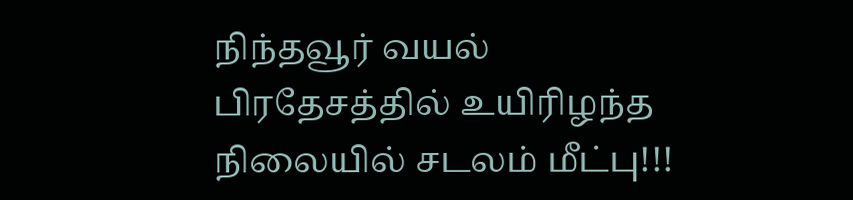நிந்தவூர் வயல் பிரதேசத்தில் உயிரிழந்த நிலையில் சடலம் மீட்பு!!!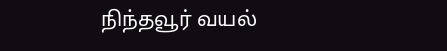நிந்தவூர் வயல்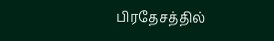பிரதேசத்தில்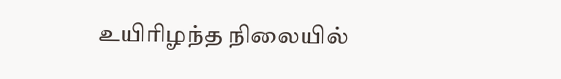உயிரிழந்த நிலையில்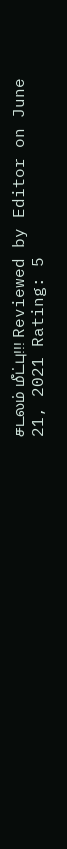சடலம் மீட்பு!!! Reviewed by Editor on June 21, 2021 Rating: 5